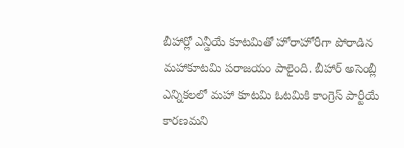బీహార్లో ఎన్డీయే కూటమితో హోరాహోరీగా పోరాడిన మహాకూటమి పరాజయం పాలైంది. బీహార్ అసెంబ్లీ ఎన్నికలలో మహా కూటమి ఓటమికి కాంగ్రెస్ పార్టీయే కారణమని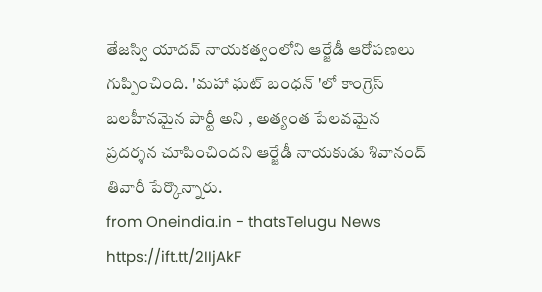తేజస్వి యాదవ్ నాయకత్వంలోని ఆర్జేడీ ఆరోపణలు గుప్పించింది. 'మహా ఘట్ బంధన్ 'లో కాంగ్రెస్ బలహీనమైన పార్టీ అని , అత్యంత పేలవమైన ప్రదర్శన చూపించిందని ఆర్జేడీ నాయకుడు శివానంద్ తివారీ పేర్కొన్నారు.
from Oneindia.in - thatsTelugu News https://ift.tt/2IIjAkF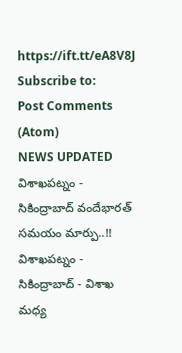https://ift.tt/eA8V8J
Subscribe to:
Post Comments (Atom)
NEWS UPDATED
విశాఖపట్నం - సికింద్రాబాద్ వందేభారత్ సమయం మార్పు..!!
విశాఖపట్నం - సికింద్రాబాద్ - విశాఖ మధ్య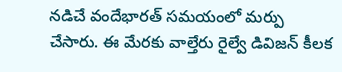నడిచే వందేభారత్ సమయంలో మర్పు చేసారు. ఈ మేరకు వాల్తేరు రైల్వే డివిజన్ కీలక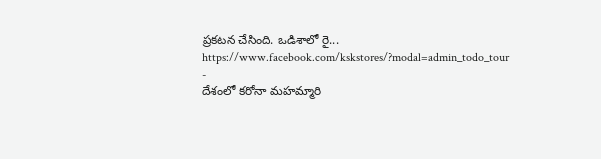ప్రకటన చేసింది. ఒడిశాలో రై...
https://www.facebook.com/kskstores/?modal=admin_todo_tour
-
దేశంలో కరోనా మహమ్మారి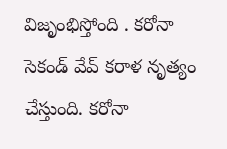విజృంభిస్తోంది . కరోనా సెకండ్ వేవ్ కరాళ నృత్యం చేస్తుంది. కరోనా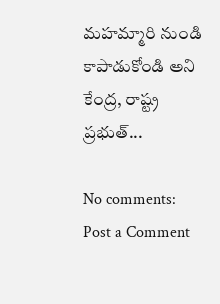మహమ్మారి నుండి కాపాడుకోండి అని కేంద్ర, రాష్ట్ర ప్రభుత్...

No comments:
Post a Comment